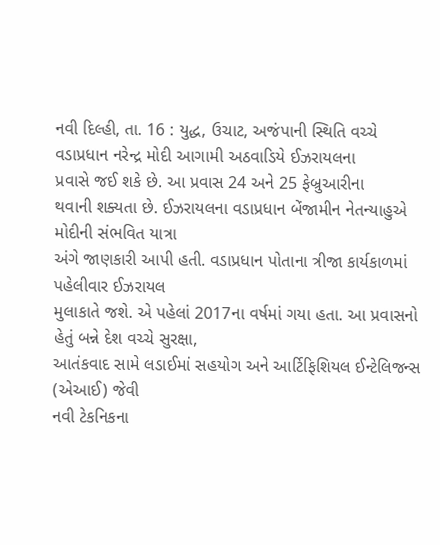નવી દિલ્હી, તા. 16 : યુદ્ધ, ઉચાટ, અજંપાની સ્થિતિ વચ્ચે વડાપ્રધાન નરેન્દ્ર મોદી આગામી અઠવાડિયે ઈઝરાયલના
પ્રવાસે જઈ શકે છે. આ પ્રવાસ 24 અને 25 ફેબ્રુઆરીના
થવાની શક્યતા છે. ઈઝરાયલના વડાપ્રધાન બેંજામીન નેતન્યાહુએ મોદીની સંભવિત યાત્રા
અંગે જાણકારી આપી હતી. વડાપ્રધાન પોતાના ત્રીજા કાર્યકાળમાં પહેલીવાર ઈઝરાયલ
મુલાકાતે જશે. એ પહેલાં 2017ના વર્ષમાં ગયા હતા. આ પ્રવાસનો
હેતું બન્ને દેશ વચ્ચે સુરક્ષા,
આતંકવાદ સામે લડાઈમાં સહયોગ અને આર્ટિફિશિયલ ઈન્ટેલિજન્સ (એઆઈ) જેવી
નવી ટેકનિકના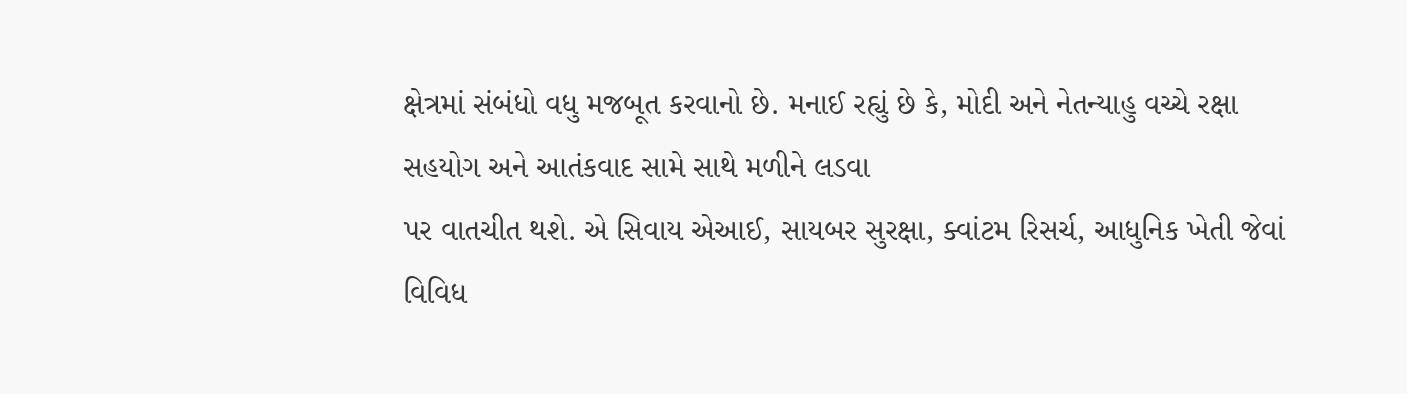ક્ષેત્રમાં સંબંધો વધુ મજબૂત કરવાનો છે. મનાઈ રહ્યું છે કે, મોદી અને નેતન્યાહુ વચ્ચે રક્ષા સહયોગ અને આતંકવાદ સામે સાથે મળીને લડવા
પર વાતચીત થશે. એ સિવાય એઆઈ, સાયબર સુરક્ષા, ક્વાંટમ રિસર્ચ, આધુનિક ખેતી જેવાં વિવિધ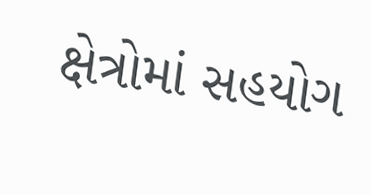ક્ષેત્રોમાં સહયોગ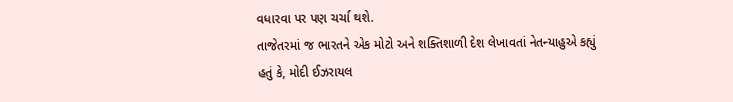વધારવા પર પણ ચર્ચા થશે.
તાજેતરમાં જ ભારતને એક મોટો અને શક્તિશાળી દેશ લેખાવતાં નેતન્યાહુએ કહ્યું
હતું કે, મોદી ઈઝરાયલ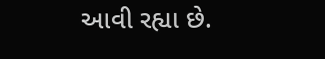આવી રહ્યા છે.